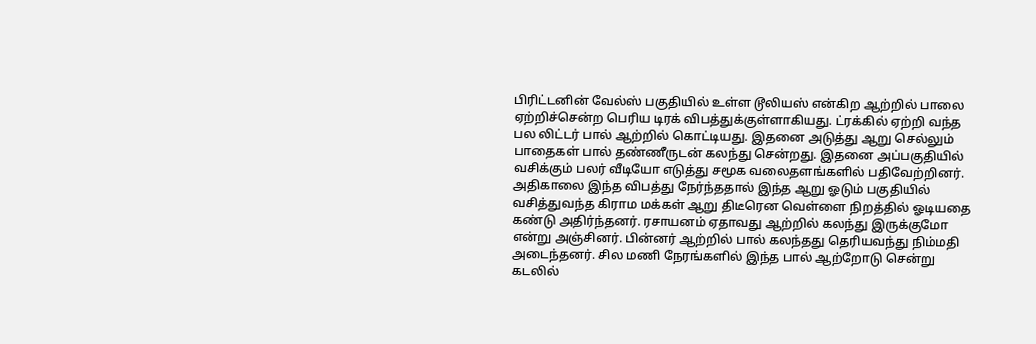பிரிட்டனின் வேல்ஸ் பகுதியில் உள்ள டூலியஸ் என்கிற ஆற்றில் பாலை ஏற்றிச்சென்ற பெரிய டிரக் விபத்துக்குள்ளாகியது. ட்ரக்கில் ஏற்றி வந்த பல லிட்டர் பால் ஆற்றில் கொட்டியது. இதனை அடுத்து ஆறு செல்லும் பாதைகள் பால் தண்ணீருடன் கலந்து சென்றது. இதனை அப்பகுதியில் வசிக்கும் பலர் வீடியோ எடுத்து சமூக வலைதளங்களில் பதிவேற்றினர்.
அதிகாலை இந்த விபத்து நேர்ந்ததால் இந்த ஆறு ஓடும் பகுதியில் வசித்துவந்த கிராம மக்கள் ஆறு திடீரென வெள்ளை நிறத்தில் ஓடியதை கண்டு அதிர்ந்தனர். ரசாயனம் ஏதாவது ஆற்றில் கலந்து இருக்குமோ என்று அஞ்சினர். பின்னர் ஆற்றில் பால் கலந்தது தெரியவந்து நிம்மதி அடைந்தனர். சில மணி நேரங்களில் இந்த பால் ஆற்றோடு சென்று கடலில்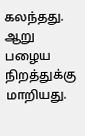கலந்தது. ஆறு பழைய நிறத்துக்கு மாறியது.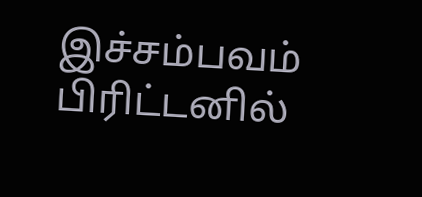இச்சம்பவம் பிரிட்டனில்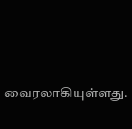வைரலாகியுள்ளது.